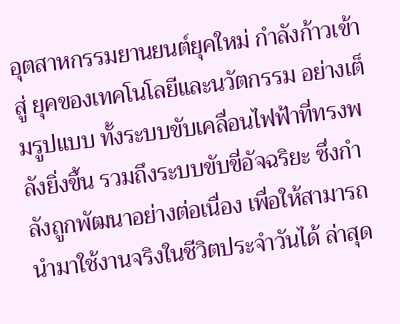อุตสาหกรรมยานยนต์ยุคใหม่ กำลังก้าวเข้าสู่ ยุคของเทคโนโลยีและนวัตกรรม อย่างเต็มรูปแบบ ทั้งระบบขับเคลื่อนไฟฟ้าที่ทรงพลังยิ่งขึ้น รวมถึงระบบขับขี่อัจฉริยะ ซึ่งกำลังถูกพัฒนาอย่างต่อเนื่อง เพื่อให้สามารถนำมาใช้งานจริงในชีวิตประจำวันได้ ล่าสุด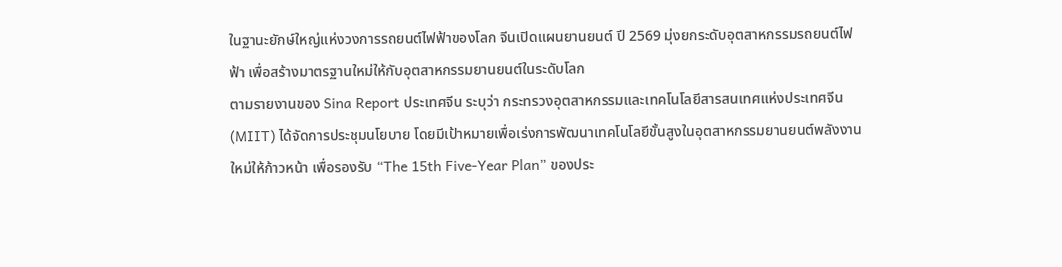ในฐานะยักษ์ใหญ่แห่งวงการรถยนต์ไฟฟ้าของโลก จีนเปิดแผนยานยนต์ ปี 2569 มุ่งยกระดับอุตสาหกรรมรถยนต์ไฟฟ้า เพื่อสร้างมาตรฐานใหม่ให้กับอุตสาหกรรมยานยนต์ในระดับโลก
ตามรายงานของ Sina Report ประเทศจีน ระบุว่า กระทรวงอุตสาหกรรมและเทคโนโลยีสารสนเทศแห่งประเทศจีน (MIIT) ได้จัดการประชุมนโยบาย โดยมีเป้าหมายเพื่อเร่งการพัฒนาเทคโนโลยีขั้นสูงในอุตสาหกรรมยานยนต์พลังงานใหม่ให้ก้าวหน้า เพื่อรองรับ “The 15th Five-Year Plan” ของประ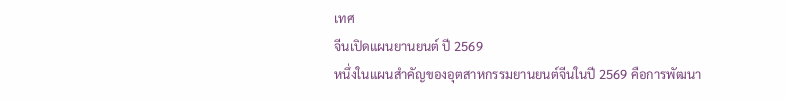เทศ
จีนเปิดแผนยานยนต์ ปี 2569
หนึ่งในแผนสำคัญของอุตสาหกรรมยานยนต์จีนในปี 2569 คือการพัฒนา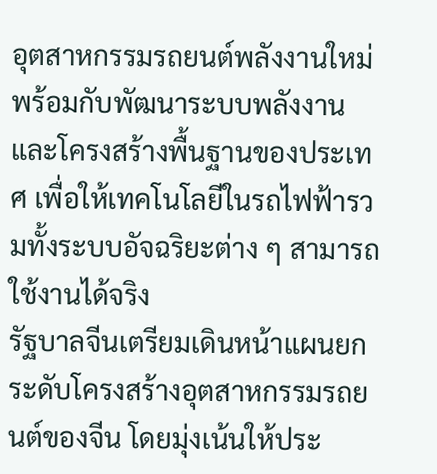อุตสาหกรรมรถยนต์พลังงานใหม่พร้อมกับพัฒนาระบบพลังงานและโครงสร้างพื้นฐานของประเทศ เพื่อให้เทคโนโลยีในรถไฟฟ้ารวมทั้งระบบอัจฉริยะต่าง ๆ สามารถใช้งานได้จริง
รัฐบาลจีนเตรียมเดินหน้าแผนยกระดับโครงสร้างอุตสาหกรรมรถยนต์ของจีน โดยมุ่งเน้นให้ประ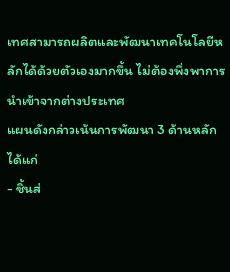เทศสามารถผลิตและพัฒนาเทคโนโลยีหลักได้ด้วยตัวเองมากขึ้น ไม่ต้องพึ่งพาการนำเข้าจากต่างประเทศ
แผนดังกล่าวเน้นการพัฒนา 3 ด้านหลัก ได้แก่
- ชิ้นส่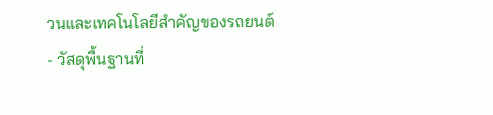วนและเทคโนโลยีสำคัญของรถยนต์
- วัสดุพื้นฐานที่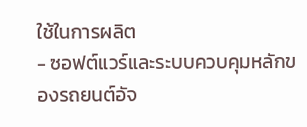ใช้ในการผลิต
- ซอฟต์แวร์และระบบควบคุมหลักของรถยนต์อัจ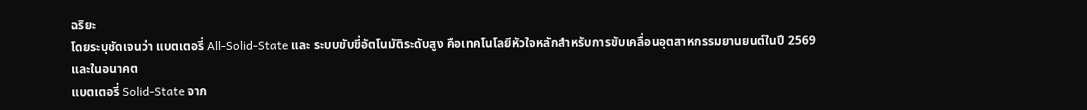ฉริยะ
โดยระบุชัดเจนว่า แบตเตอรี่ All-Solid-State และ ระบบขับขี่อัตโนมัติระดับสูง คือเทคโนโลยีหัวใจหลักสำหรับการขับเคลื่อนอุตสาหกรรมยานยนต์ในปี 2569 และในอนาคต
แบตเตอรี่ Solid-State จาก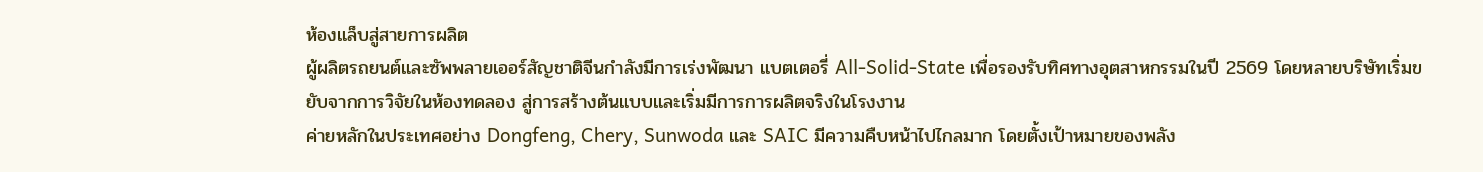ห้องแล็บสู่สายการผลิต
ผู้ผลิตรถยนต์และซัพพลายเออร์สัญชาติจีนกำลังมีการเร่งพัฒนา แบตเตอรี่ All-Solid-State เพื่อรองรับทิศทางอุตสาหกรรมในปี 2569 โดยหลายบริษัทเริ่มขยับจากการวิจัยในห้องทดลอง สู่การสร้างต้นแบบและเริ่มมีการการผลิตจริงในโรงงาน
ค่ายหลักในประเทศอย่าง Dongfeng, Chery, Sunwoda และ SAIC มีความคืบหน้าไปไกลมาก โดยตั้งเป้าหมายของพลัง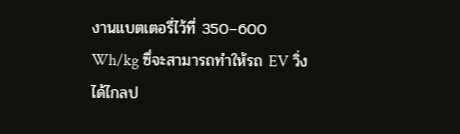งานแบตเตอรี่ไว้ที่ 350–600 Wh/kg ซึ่จะสามารถทำให้รถ EV วิ่งได้ไกลป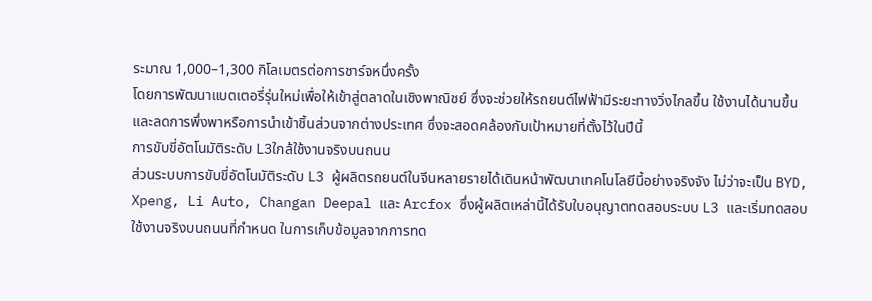ระมาณ 1,000–1,300 กิโลเมตรต่อการชาร์จหนึ่งครั้ง
โดยการพัฒนาแบตเตอรี่รุ่นใหม่เพื่อให้เข้าสู่ตลาดในเชิงพาณิชย์ ซึ่งจะช่วยให้รถยนต์ไฟฟ้ามีระยะทางวิ่งไกลขึ้น ใช้งานได้นานขึ้น และลดการพึ่งพาหรือการนำเข้าชิ้นส่วนจากต่างประเทศ ซึ่งจะสอดคล้องกับเป้าหมายที่ตั้งไว้ในปีนี้
การขับขี่อัตโนมัติระดับ L3ใกล้ใช้งานจริงบนถนน
ส่วนระบบการขับขี่อัตโนมัติระดับ L3 ผู้ผลิตรถยนต์ในจีนหลายรายได้เดินหน้าพัฒนาเทคโนโลยีนี้อย่างจริงจัง ไม่ว่าจะเป็น BYD, Xpeng, Li Auto, Changan Deepal และ Arcfox ซึ่งผู้ผลิตเหล่านี้ได้รับใบอนุญาตทดสอบระบบ L3 และเริ่มทดสอบใช้งานจริงบนถนนที่กำหนด ในการเก็บข้อมูลจากการทด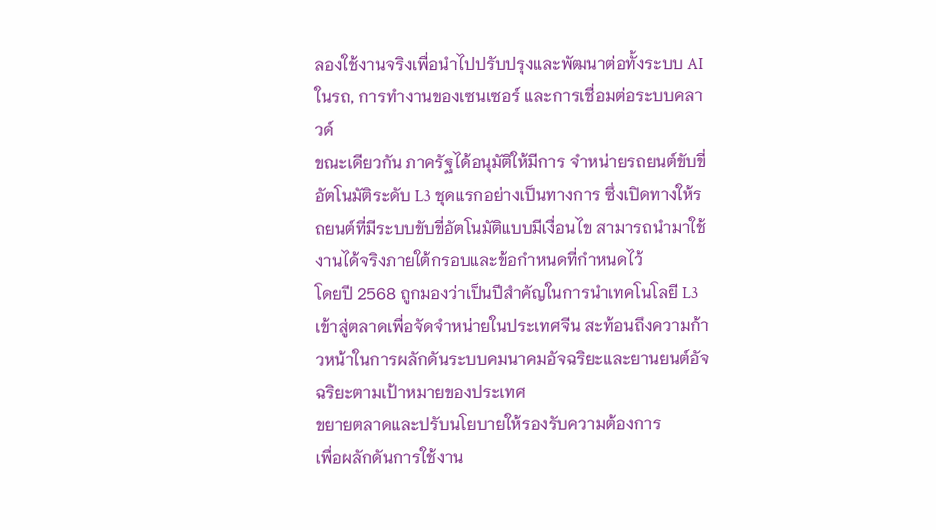ลองใช้งานจริงเพื่อนำไปปรับปรุงและพัฒนาต่อทั้งระบบ AI ในรถ, การทำงานของเซนเซอร์ และการเชื่อมต่อระบบคลาวด์
ขณะเดียวกัน ภาครัฐได้อนุมัติให้มีการ จำหน่ายรถยนต์ขับขี่อัตโนมัติระดับ L3 ชุดแรกอย่างเป็นทางการ ซึ่งเปิดทางให้รถยนต์ที่มีระบบขับขี่อัตโนมัติแบบมีเงื่อนไข สามารถนำมาใช้งานได้จริงภายใต้กรอบและข้อกำหนดที่กำหนดไว้
โดยปี 2568 ถูกมองว่าเป็นปีสำคัญในการนำเทคโนโลยี L3 เข้าสู่ตลาดเพื่อจัดจำหน่ายในประเทศจีน สะท้อนถึงความก้าวหน้าในการผลักดันระบบคมนาคมอัจฉริยะและยานยนต์อัจฉริยะตามเป้าหมายของประเทศ
ขยายตลาดและปรับนโยบายให้รองรับความต้องการ
เพื่อผลักดันการใช้งาน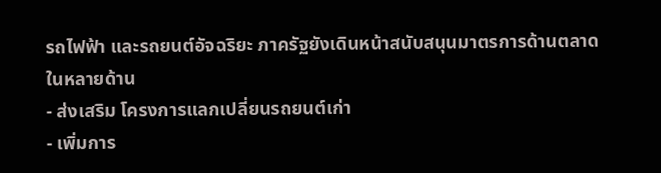รถไฟฟ้า และรถยนต์อัจฉริยะ ภาครัฐยังเดินหน้าสนับสนุนมาตรการด้านตลาดในหลายด้าน
- ส่งเสริม โครงการแลกเปลี่ยนรถยนต์เก่า
- เพิ่มการ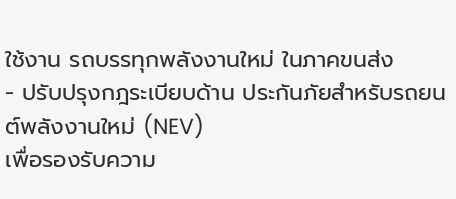ใช้งาน รถบรรทุกพลังงานใหม่ ในภาคขนส่ง
- ปรับปรุงกฎระเบียบด้าน ประกันภัยสำหรับรถยนต์พลังงานใหม่ (NEV)
เพื่อรองรับความ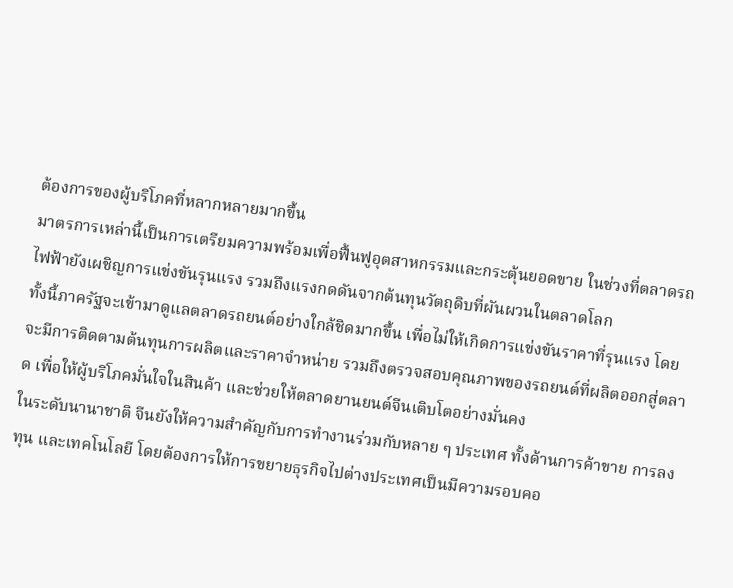ต้องการของผู้บริโภคที่หลากหลายมากขึ้น
มาตรการเหล่านี้เป็นการเตรียมความพร้อมเพื่อฟื้นฟูอุตสาหกรรมและกระตุ้นยอดขาย ในช่วงที่ตลาดรถไฟฟ้ายังเผชิญการแข่งขันรุนแรง รวมถึงแรงกดดันจากต้นทุนวัตถุดิบที่ผันผวนในตลาดโลก
ทั้งนี้ภาครัฐจะเข้ามาดูแลตลาดรถยนต์อย่างใกล้ชิดมากขึ้น เพื่อไม่ให้เกิดการแข่งขันราคาที่รุนแรง โดยจะมีการติดตามต้นทุนการผลิตและราคาจำหน่าย รวมถึงตรวจสอบคุณภาพของรถยนต์ที่ผลิตออกสู่ตลาด เพื่อให้ผู้บริโภคมั่นใจในสินค้า และช่วยให้ตลาดยานยนต์จีนเติบโตอย่างมั่นคง
ในระดับนานาชาติ จีนยังให้ความสำคัญกับการทำงานร่วมกับหลาย ๆ ประเทศ ทั้งด้านการค้าขาย การลงทุน และเทคโนโลยี โดยต้องการให้การขยายธุรกิจไปต่างประเทศเป็นมีความรอบคอ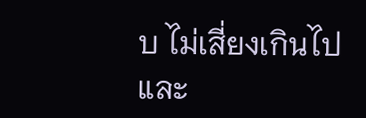บ ไม่เสี่ยงเกินไป และ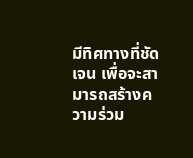มีทิศทางที่ชัดเจน เพื่อจะสามารถสร้างความร่วม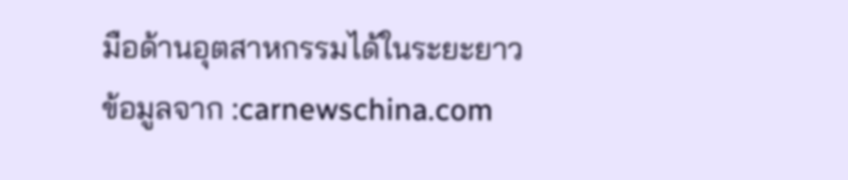มือด้านอุตสาหกรรมได้ในระยะยาว
ข้อมูลจาก :carnewschina.com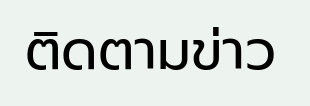ติดตามข่าว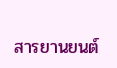สารยานยนต์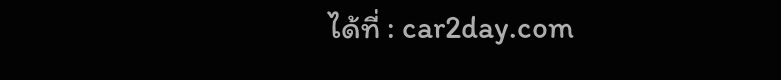ได้ที่ : car2day.com